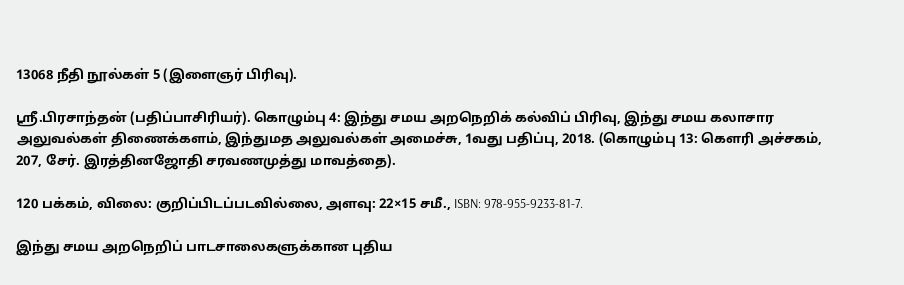13068 நீதி நூல்கள் 5 (இளைஞர் பிரிவு).

ஸ்ரீ.பிரசாந்தன் (பதிப்பாசிரியர்). கொழும்பு 4: இந்து சமய அறநெறிக் கல்விப் பிரிவு, இந்து சமய கலாசார அலுவல்கள் திணைக்களம், இந்துமத அலுவல்கள் அமைச்சு, 1வது பதிப்பு, 2018. (கொழும்பு 13: கௌரி அச்சகம், 207, சேர். இரத்தினஜோதி சரவணமுத்து மாவத்தை).

120 பக்கம், விலை: குறிப்பிடப்படவில்லை, அளவு: 22×15 சமீ., ISBN: 978-955-9233-81-7.

இந்து சமய அறநெறிப் பாடசாலைகளுக்கான புதிய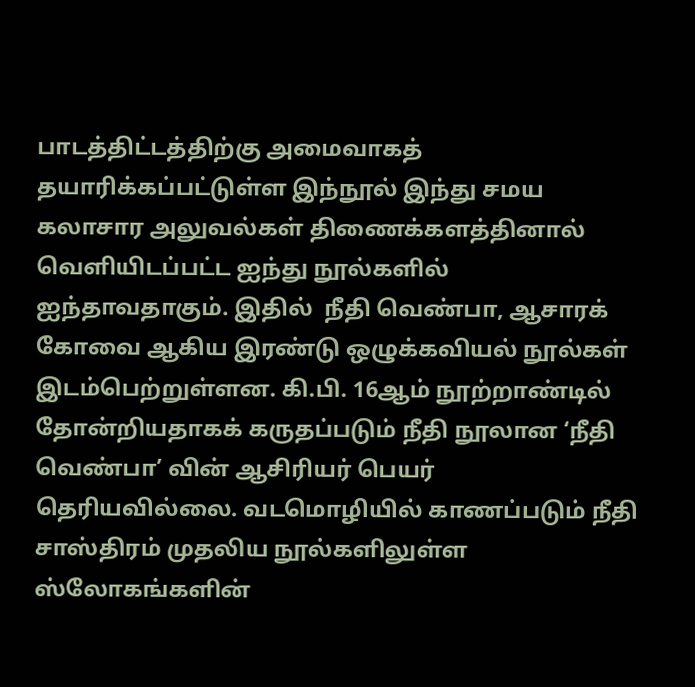பாடத்திட்டத்திற்கு அமைவாகத் தயாரிக்கப்பட்டுள்ள இந்நூல் இந்து சமய கலாசார அலுவல்கள் திணைக்களத்தினால் வெளியிடப்பட்ட ஐந்து நூல்களில் ஐந்தாவதாகும். இதில்  நீதி வெண்பா, ஆசாரக் கோவை ஆகிய இரண்டு ஒழுக்கவியல் நூல்கள் இடம்பெற்றுள்ளன. கி.பி. 16ஆம் நூற்றாண்டில் தோன்றியதாகக் கருதப்படும் நீதி நூலான ‘நீதி வெண்பா’ வின் ஆசிரியர் பெயர் தெரியவில்லை. வடமொழியில் காணப்படும் நீதி சாஸ்திரம் முதலிய நூல்களிலுள்ள ஸ்லோகங்களின்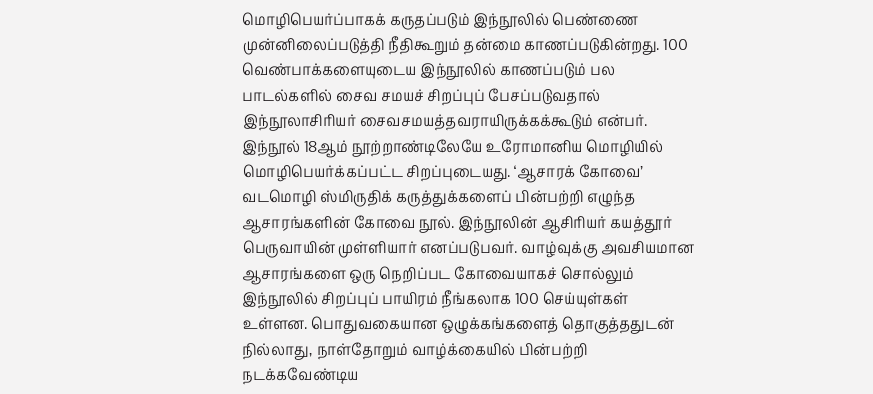மொழிபெயர்ப்பாகக் கருதப்படும் இந்நூலில் பெண்ணை முன்னிலைப்படுத்தி நீதிகூறும் தன்மை காணப்படுகின்றது. 100 வெண்பாக்களையுடைய இந்நூலில் காணப்படும் பல பாடல்களில் சைவ சமயச் சிறப்புப் பேசப்படுவதால் இந்நூலாசிரியர் சைவசமயத்தவராயிருக்கக்கூடும் என்பர். இந்நூல் 18ஆம் நூற்றாண்டிலேயே உரோமானிய மொழியில் மொழிபெயர்க்கப்பட்ட சிறப்புடையது. ‘ஆசாரக் கோவை’ வடமொழி ஸ்மிருதிக் கருத்துக்களைப் பின்பற்றி எழுந்த ஆசாரங்களின் கோவை நூல். இந்நூலின் ஆசிரியர் கயத்தூர் பெருவாயின் முள்ளியார் எனப்படுபவர். வாழ்வுக்கு அவசியமான ஆசாரங்களை ஒரு நெறிப்பட கோவையாகச் சொல்லும் இந்நூலில் சிறப்புப் பாயிரம் நீங்கலாக 100 செய்யுள்கள் உள்ளன. பொதுவகையான ஒழுக்கங்களைத் தொகுத்ததுடன் நில்லாது, நாள்தோறும் வாழ்க்கையில் பின்பற்றி நடக்கவேண்டிய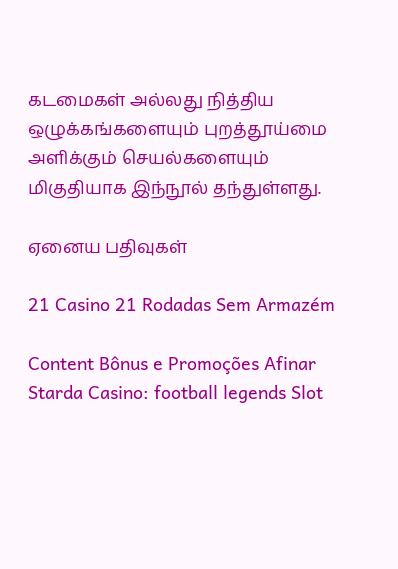கடமைகள் அல்லது நித்திய ஒழுக்கங்களையும் புறத்தூய்மை அளிக்கும் செயல்களையும் மிகுதியாக இந்நூல் தந்துள்ளது.

ஏனைய பதிவுகள்

21 Casino 21 Rodadas Sem Armazém

Content Bônus e Promoções Afinar Starda Casino: football legends Slot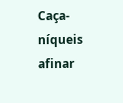Caça-níqueis afinar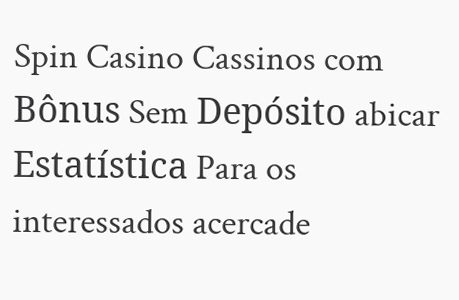Spin Casino Cassinos com Bônus Sem Depósito abicar Estatística Para os interessados acercade